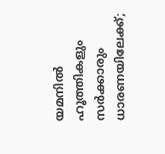യമനില്‍ ഹൂത്തികളും സര്‍ക്കാരും ധാരണയിലേക്ക്;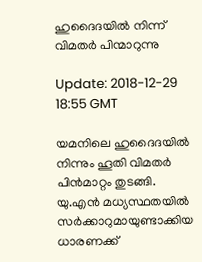ഹുദൈദയില്‍ നിന്ന് വിമതര്‍ പിന്മാറുന്നു

Update: 2018-12-29 18:55 GMT

യമനിലെ ഹുദൈദയില്‍ നിന്നും ഹൂതി വിമതര്‍ പിന്‍മാറ്റം തുടങ്ങി. യു.എന്‍ മധ്യസ്ഥതയില്‍ സര്‍ക്കാറുമായുണ്ടാക്കിയ ധാരണക്ക്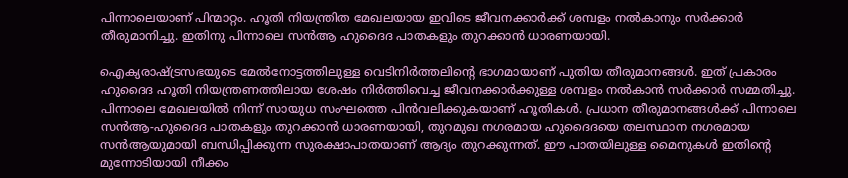പിന്നാലെയാണ് പിന്മാറ്റം. ഹൂതി നിയന്ത്രിത മേഖലയായ ഇവിടെ ജീവനക്കാര്‍ക്ക് ശമ്പളം നല്‍കാനും സര്‍ക്കാര്‍ തീരുമാനിച്ചു. ഇതിനു പിന്നാലെ സന്‍ആ ഹുദൈദ പാതകളും തുറക്കാന്‍ ധാരണയായി.

ഐക്യരാഷ്ട്രസഭയുടെ മേല്‍നോട്ടത്തിലുള്ള വെടിനിര്‍ത്തലിന്റെ ഭാഗമായാണ് പുതിയ തീരുമാനങ്ങള്‍. ഇത് പ്രകാരം ഹുദൈദ ഹൂതി നിയന്ത്രണത്തിലായ ശേഷം നിര്‍ത്തിവെച്ച ജീവനക്കാര്‍ക്കുള്ള ശമ്പളം നല്‍കാന്‍ സര്‍ക്കാര്‍ സമ്മതിച്ചു. പിന്നാലെ മേഖലയില്‍ നിന്ന് സായുധ സംഘത്തെ പിന്‍വലിക്കുകയാണ് ഹൂതികള്‍. പ്രധാന തീരുമാനങ്ങള്‍ക്ക് പിന്നാലെ സന്‍ആ-ഹുദൈദ പാതകളും തുറക്കാന്‍ ധാരണയായി, തുറമുഖ നഗരമായ ഹുദൈദയെ തലസ്ഥാന നഗരമായ സന്‍ആയുമായി ബന്ധിപ്പിക്കുന്ന സുരക്ഷാപാതയാണ് ആദ്യം തുറക്കുന്നത്. ഈ പാതയിലുള്ള മൈനുകള്‍ ഇതിന്റെ മുന്നോടിയായി നീക്കം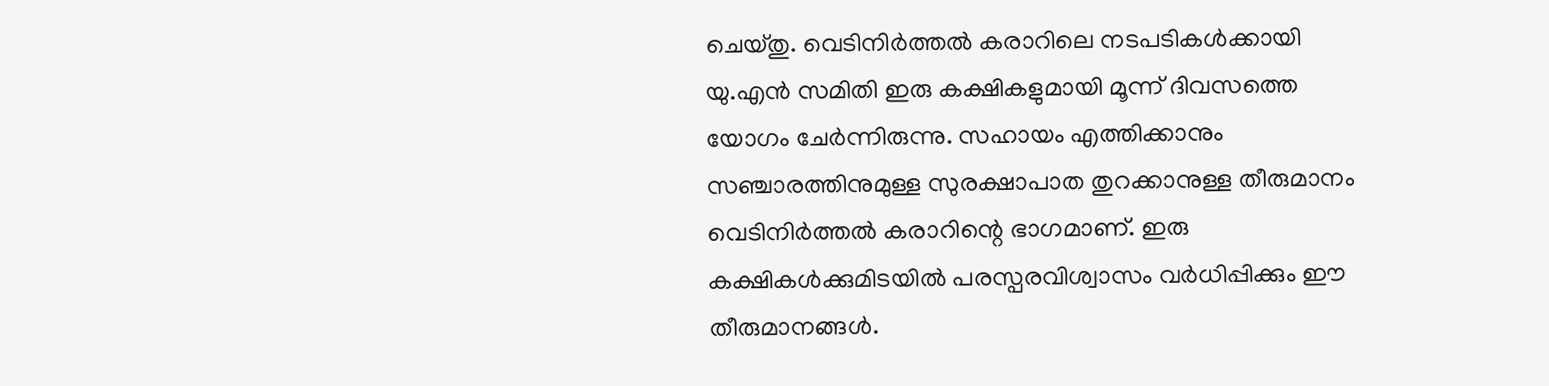ചെയ്തു. വെടിനിര്‍ത്തല്‍ കരാറിലെ നടപടികള്‍ക്കായി യു.എന്‍ സമിതി ഇരു കക്ഷികളുമായി മൂന്ന് ദിവസത്തെ യോഗം ചേര്‍ന്നിരുന്നു. സഹായം എത്തിക്കാനും സഞ്ചാരത്തിനുമുള്ള സുരക്ഷാപാത തുറക്കാനുള്ള തീരുമാനം വെടിനിര്‍ത്തല്‍ കരാറിന്റെ ഭാഗമാണ്. ഇരു കക്ഷികള്‍ക്കുമിടയില്‍ പരസ്പരവിശ്വാസം വര്‍ധിപ്പിക്കും ഈ തീരുമാനങ്ങള്‍.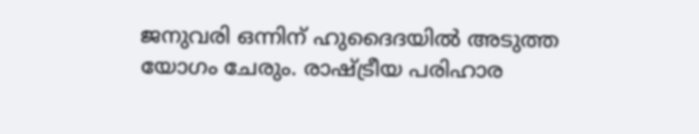ജനുവരി ഒന്നിന് ഹുദൈദയില്‍ അടുത്ത യോഗം ചേരും. രാഷ്ട്രീയ പരിഹാര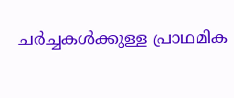ചര്‍ച്ചകള്‍ക്കുള്ള പ്രാഥമിക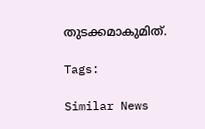തുടക്കമാകുമിത്.

Tags:

Similar News